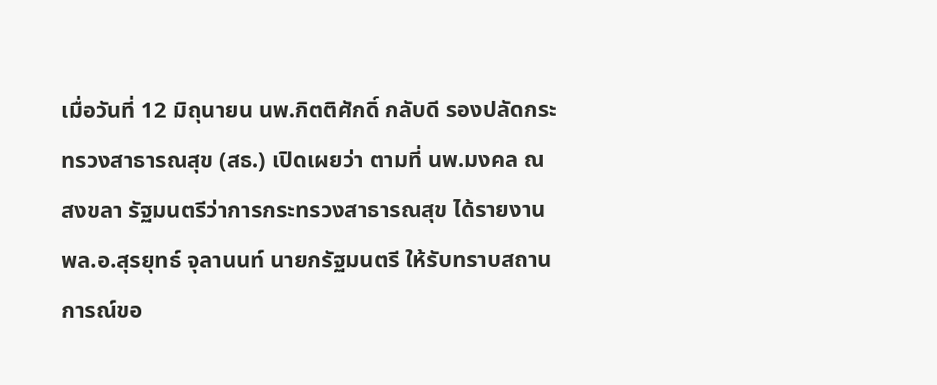เมื่อวันที่ 12 มิถุนายน นพ.กิตติศักดิ์ กลับดี รองปลัดกระทรวงสาธารณสุข (สธ.) เปิดเผยว่า ตามที่ นพ.มงคล ณ สงขลา รัฐมนตรีว่าการกระทรวงสาธารณสุข ได้รายงาน พล.อ.สุรยุทธ์ จุลานนท์ นายกรัฐมนตรี ให้รับทราบสถานการณ์ขอ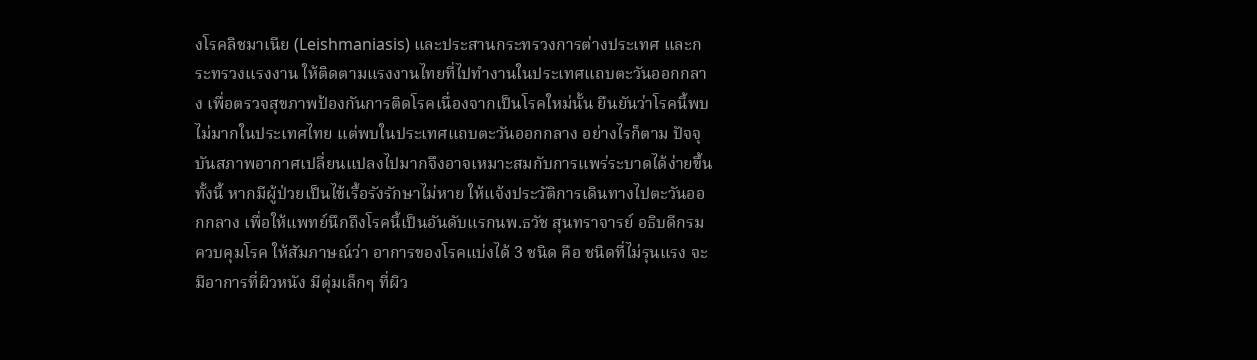งโรคลิชมาเนีย (Leishmaniasis) และประสานกระทรวงการต่างประเทศ และกระทรวงแรงงาน ให้ติดตามแรงงานไทยที่ไปทำงานในประเทศแถบตะวันออกกลาง เพื่อตรวจสุขภาพป้องกันการติดโรคเนื่องจากเป็นโรคใหม่นั้น ยืนยันว่าโรคนี้พบไม่มากในประเทศไทย แต่พบในประเทศแถบตะวันออกกลาง อย่างไรก็ตาม ปัจจุบันสภาพอากาศเปลี่ยนแปลงไปมากจึงอาจเหมาะสมกับการแพร่ระบาดได้ง่ายขึ้น ทั้งนี้ หากมีผู้ป่วยเป็นไข้เรื้อรังรักษาไม่หาย ให้แจ้งประวัติการเดินทางไปตะวันออกกลาง เพื่อให้แพทย์นึกถึงโรคนี้เป็นอันดับแรกนพ.ธวัช สุนทราจารย์ อธิบดีกรมควบคุมโรค ให้สัมภาษณ์ว่า อาการของโรคแบ่งได้ 3 ชนิด คือ ชนิดที่ไม่รุนแรง จะมีอาการที่ผิวหนัง มีตุ่มเล็กๆ ที่ผิว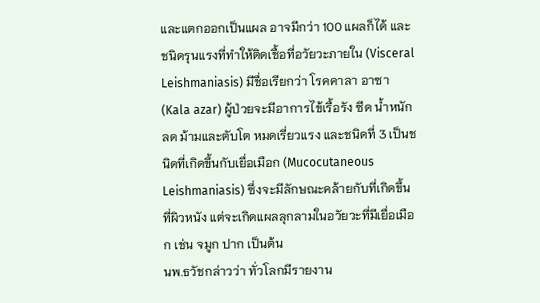และแตกออกเป็นแผล อาจมีกว่า 100 แผลก็ได้ และชนิดรุนแรงที่ทำให้ติดเชื้อที่อวัยวะภายใน (Visceral Leishmaniasis) มีชื่อเรียกว่า โรคคาลา อาซา (Kala azar) ผู้ป่วยจะมีอาการไข้เรื้อรัง ซีด น้ำหนักลด ม้ามและตับโต หมดเรี่ยวแรง และชนิดที่ 3 เป็นชนิดที่เกิดขึ้นกับเยื่อเมือก (Mucocutaneous Leishmaniasis) ซึ่งจะมีลักษณะคล้ายกับที่เกิดขึ้นที่ผิวหนัง แต่จะเกิดแผลลุกลามในอวัยวะที่มีเยื่อเมือก เช่น จมูก ปาก เป็นต้น
นพ.ธวัชกล่าวว่า ทั่วโลกมีรายงาน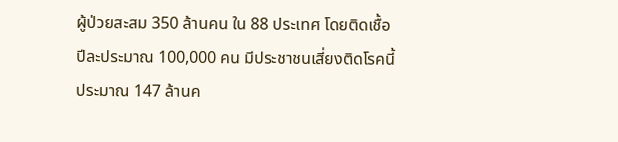ผู้ป่วยสะสม 350 ล้านคน ใน 88 ประเทศ โดยติดเชื้อปีละประมาณ 100,000 คน มีประชาชนเสี่ยงติดโรคนี้ประมาณ 147 ล้านค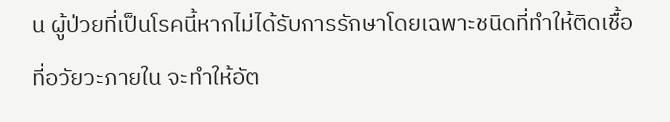น ผู้ป่วยที่เป็นโรคนี้หากไม่ได้รับการรักษาโดยเฉพาะชนิดที่ทำให้ติดเชื้อที่อวัยวะภายใน จะทำให้อัต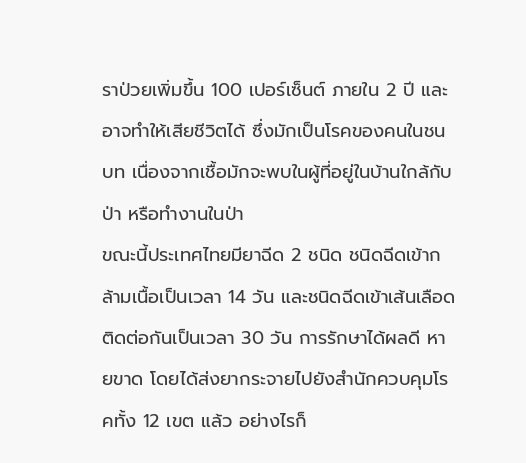ราป่วยเพิ่มขึ้น 100 เปอร์เซ็นต์ ภายใน 2 ปี และอาจทำให้เสียชีวิตได้ ซึ่งมักเป็นโรคของคนในชนบท เนื่องจากเชื้อมักจะพบในผู้ที่อยู่ในบ้านใกล้กับป่า หรือทำงานในป่า
ขณะนี้ประเทศไทยมียาฉีด 2 ชนิด ชนิดฉีดเข้ากล้ามเนื้อเป็นเวลา 14 วัน และชนิดฉีดเข้าเส้นเลือดติดต่อกันเป็นเวลา 30 วัน การรักษาได้ผลดี หายขาด โดยได้ส่งยากระจายไปยังสำนักควบคุมโรคทั้ง 12 เขต แล้ว อย่างไรก็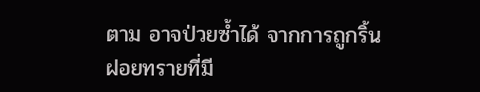ตาม อาจป่วยซ้ำได้ จากการถูกริ้นฝอยทรายที่มี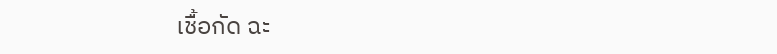เชื้อกัด ฉะ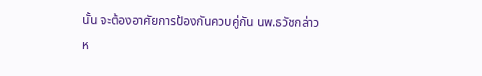นั้น จะต้องอาศัยการป้องกันควบคู่กัน นพ.ธวัชกล่าว
ห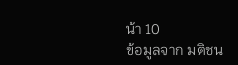น้า 10
ข้อมูลจาก มติชน